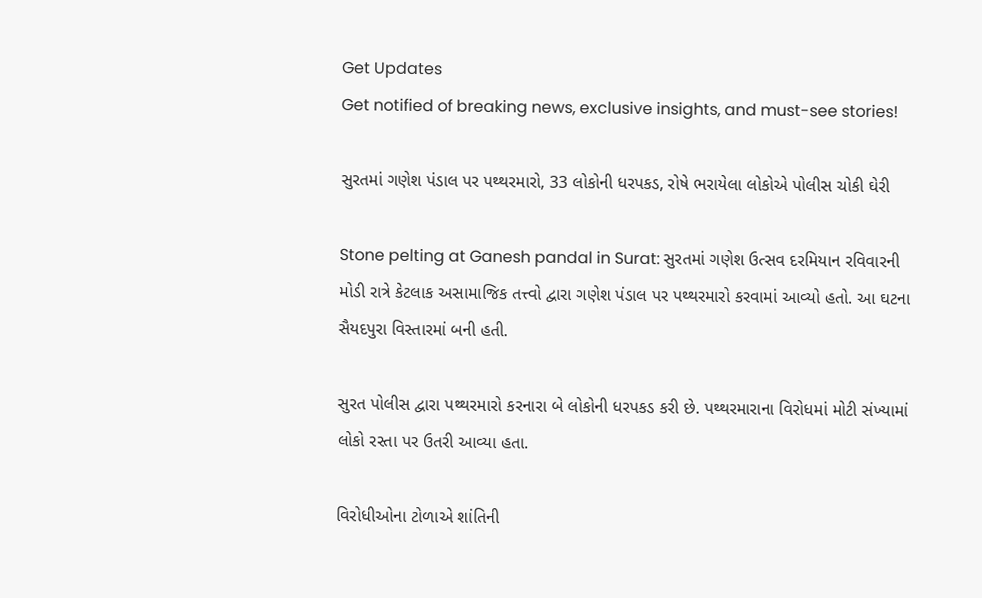Get Updates
Get notified of breaking news, exclusive insights, and must-see stories!

સુરતમાં ગણેશ પંડાલ પર પથ્થરમારો, 33 લોકોની ધરપકડ, રોષે ભરાયેલા લોકોએ પોલીસ ચોકી ઘેરી

Stone pelting at Ganesh pandal in Surat: સુરતમાં ગણેશ ઉત્સવ દરમિયાન રવિવારની મોડી રાત્રે કેટલાક અસામાજિક તત્ત્વો દ્વારા ગણેશ પંડાલ પર પથ્થરમારો કરવામાં આવ્યો હતો. આ ઘટના સૈયદપુરા વિસ્તારમાં બની હતી.

સુરત પોલીસ દ્વારા પથ્થરમારો કરનારા બે લોકોની ધરપકડ કરી છે. પથ્થરમારાના વિરોધમાં મોટી સંખ્યામાં લોકો રસ્તા પર ઉતરી આવ્યા હતા.

વિરોધીઓના ટોળાએ શાંતિની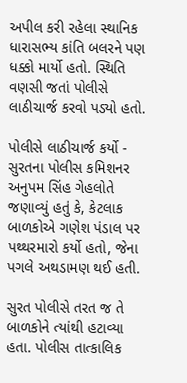અપીલ કરી રહેલા સ્થાનિક ધારાસભ્ય કાંતિ બલરને પણ ધક્કો માર્યો હતો. સ્થિતિ વણસી જતાં પોલીસે લાઠીચાર્જ કરવો પડ્યો હતો.

પોલીસે લાઠીચાર્જ કર્યો - સુરતના પોલીસ કમિશનર અનુપમ સિંહ ગેહલોતે જણાવ્યું હતું કે, કેટલાક બાળકોએ ગણેશ પંડાલ પર પથ્થરમારો કર્યો હતો, જેના પગલે અથડામણ થઈ હતી.

સુરત પોલીસે તરત જ તે બાળકોને ત્યાંથી હટાવ્યા હતા. પોલીસ તાત્કાલિક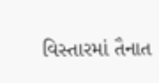વિસ્તારમાં તૈનાત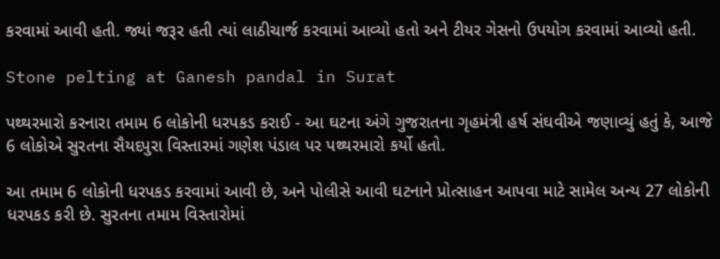કરવામાં આવી હતી. જ્યાં જરૂર હતી ત્યાં લાઠીચાર્જ કરવામાં આવ્યો હતો અને ટીયર ગેસનો ઉપયોગ કરવામાં આવ્યો હતી.

Stone pelting at Ganesh pandal in Surat

પથ્થરમારો કરનારા તમામ 6 લોકોની ધરપકડ કરાઈ - આ ઘટના અંગે ગુજરાતના ગૃહમંત્રી હર્ષ સંઘવીએ જણાવ્યું હતું કે, આજે 6 લોકોએ સુરતના સૈયદપુરા વિસ્તારમાં ગણેશ પંડાલ પર પથ્થરમારો કર્યો હતો.

આ તમામ 6 લોકોની ધરપકડ કરવામાં આવી છે, અને પોલીસે આવી ઘટનાને પ્રોત્સાહન આપવા માટે સામેલ અન્ય 27 લોકોની ધરપકડ કરી છે. સુરતના તમામ વિસ્તારોમાં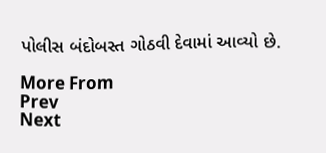પોલીસ બંદોબસ્ત ગોઠવી દેવામાં આવ્યો છે.

More From
Prev
Next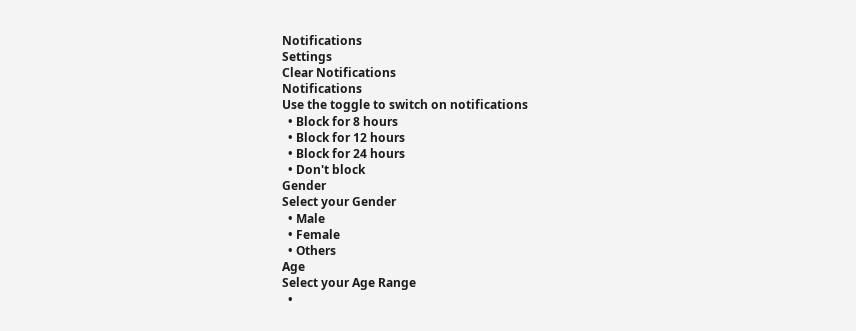Notifications
Settings
Clear Notifications
Notifications
Use the toggle to switch on notifications
  • Block for 8 hours
  • Block for 12 hours
  • Block for 24 hours
  • Don't block
Gender
Select your Gender
  • Male
  • Female
  • Others
Age
Select your Age Range
  •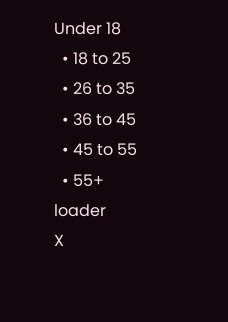Under 18
  • 18 to 25
  • 26 to 35
  • 36 to 45
  • 45 to 55
  • 55+
loader
X